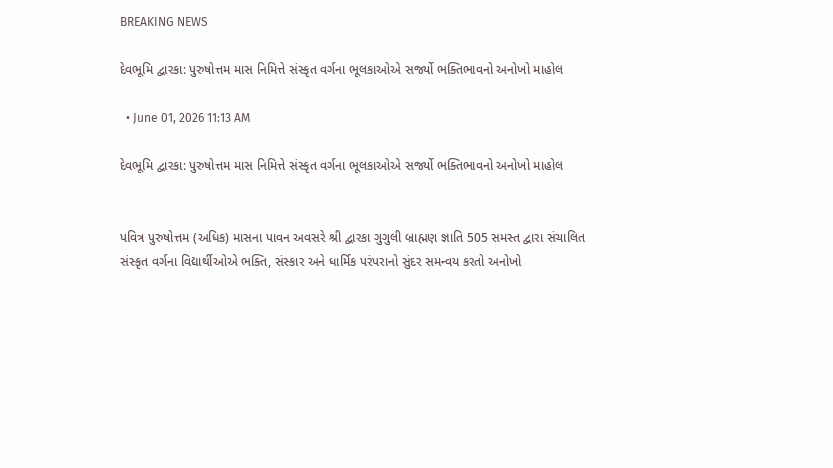BREAKING NEWS

દેવભૂમિ દ્વારકા: પુરુષોત્તમ માસ નિમિત્તે સંસ્કૃત વર્ગના ભૂલકાઓએ સર્જ્યો ભક્તિભાવનો અનોખો માહોલ

  • June 01, 2026 11:13 AM

દેવભૂમિ દ્વારકા: પુરુષોત્તમ માસ નિમિત્તે સંસ્કૃત વર્ગના ભૂલકાઓએ સર્જ્યો ભક્તિભાવનો અનોખો માહોલ


પવિત્ર પુરુષોત્તમ (અધિક) માસના પાવન અવસરે શ્રી દ્વારકા ગુગુલી બ્રાહ્મણ જ્ઞાતિ 505 સમસ્ત દ્વારા સંચાલિત સંસ્કૃત વર્ગના વિદ્યાર્થીઓએ ભક્તિ, સંસ્કાર અને ધાર્મિક પરંપરાનો સુંદર સમન્વય કરતો અનોખો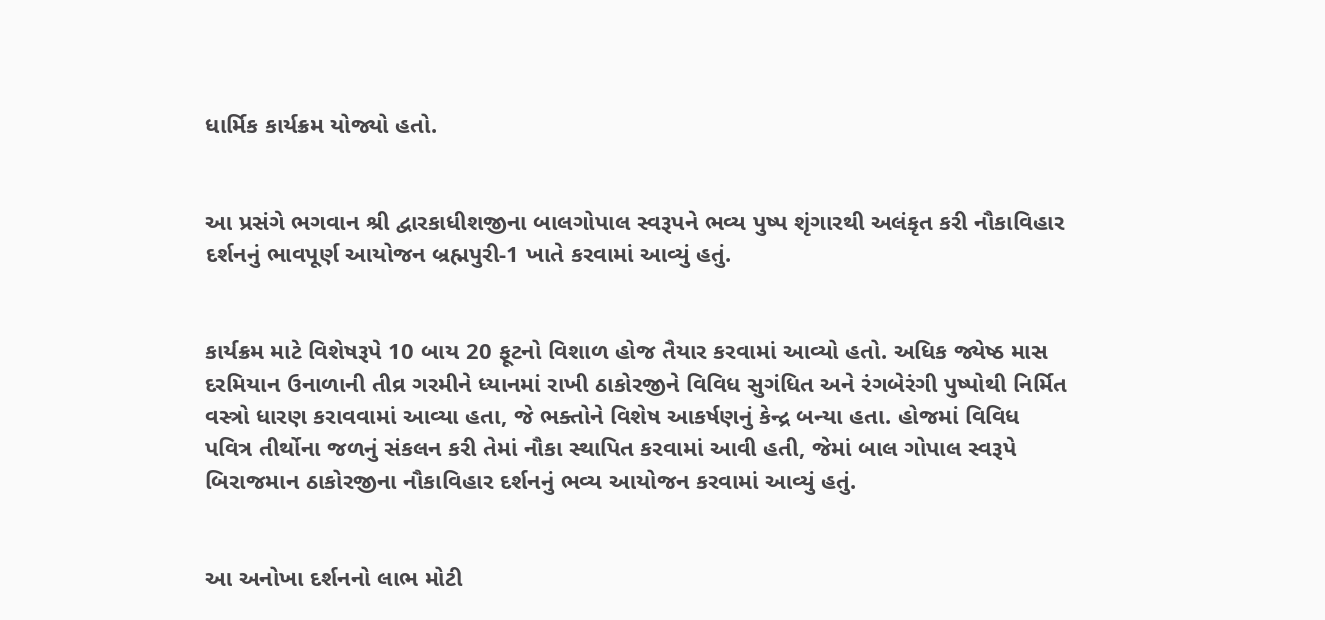ધાર્મિક કાર્યક્રમ યોજ્યો હતો.


આ પ્રસંગે ભગવાન શ્રી દ્વારકાધીશજીના બાલગોપાલ સ્વરૂપને ભવ્ય પુષ્પ શૃંગારથી અલંકૃત કરી નૌકાવિહાર દર્શનનું ભાવપૂર્ણ આયોજન બ્રહ્મપુરી-1 ખાતે કરવામાં આવ્યું હતું.


કાર્યક્રમ માટે વિશેષરૂપે 10 બાય 20 ફૂટનો વિશાળ હોજ તૈયાર કરવામાં આવ્યો હતો. અધિક જ્યેષ્ઠ માસ દરમિયાન ઉનાળાની તીવ્ર ગરમીને ધ્યાનમાં રાખી ઠાકોરજીને વિવિધ સુગંધિત અને રંગબેરંગી પુષ્પોથી નિર્મિત વસ્ત્રો ધારણ કરાવવામાં આવ્યા હતા, જે ભક્તોને વિશેષ આકર્ષણનું કેન્દ્ર બન્યા હતા. હોજમાં વિવિધ પવિત્ર તીર્થોના જળનું સંકલન કરી તેમાં નૌકા સ્થાપિત કરવામાં આવી હતી, જેમાં બાલ ગોપાલ સ્વરૂપે બિરાજમાન ઠાકોરજીના નૌકાવિહાર દર્શનનું ભવ્ય આયોજન કરવામાં આવ્યું હતું.


આ અનોખા દર્શનનો લાભ મોટી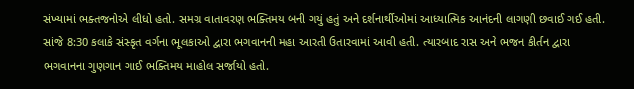સંખ્યામાં ભક્તજનોએ લીધો હતો. સમગ્ર વાતાવરણ ભક્તિમય બની ગયું હતું અને દર્શનાર્થીઓમાં આધ્યાત્મિક આનંદની લાગણી છવાઈ ગઈ હતી. સાંજે 8:30 કલાકે સંસ્કૃત વર્ગના ભૂલકાઓ દ્વારા ભગવાનની મહા આરતી ઉતારવામાં આવી હતી. ત્યારબાદ રાસ અને ભજન કીર્તન દ્વારા ભગવાનના ગુણગાન ગાઈ ભક્તિમય માહોલ સર્જાયો હતો.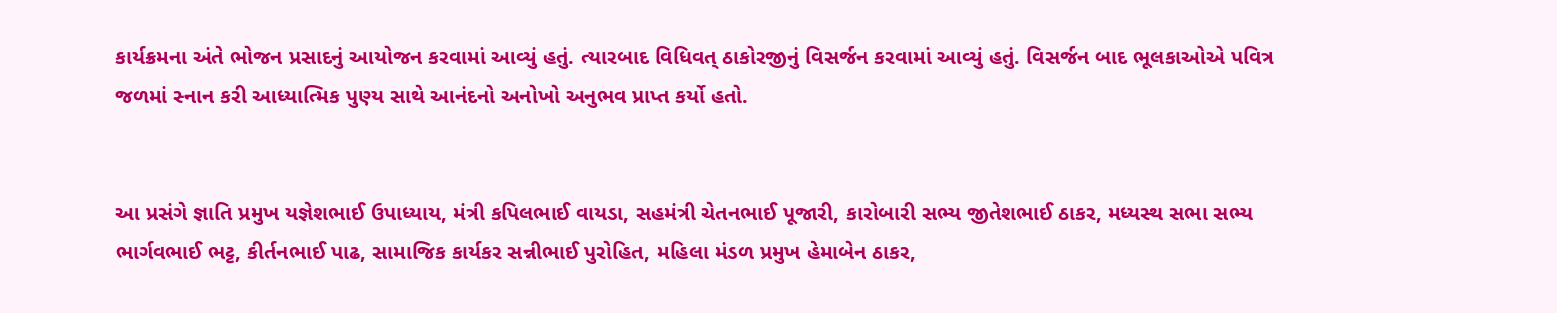કાર્યક્રમના અંતે ભોજન પ્રસાદનું આયોજન કરવામાં આવ્યું હતું. ત્યારબાદ વિધિવત્ ઠાકોરજીનું વિસર્જન કરવામાં આવ્યું હતું. વિસર્જન બાદ ભૂલકાઓએ પવિત્ર જળમાં સ્નાન કરી આધ્યાત્મિક પુણ્ય સાથે આનંદનો અનોખો અનુભવ પ્રાપ્ત કર્યો હતો.


આ પ્રસંગે જ્ઞાતિ પ્રમુખ યજ્ઞેશભાઈ ઉપાધ્યાય, મંત્રી કપિલભાઈ વાયડા, સહમંત્રી ચેતનભાઈ પૂજારી, કારોબારી સભ્ય જીતેશભાઈ ઠાકર, મધ્યસ્થ સભા સભ્ય ભાર્ગવભાઈ ભટ્ટ, કીર્તનભાઈ પાઢ, સામાજિક કાર્યકર સન્નીભાઈ પુરોહિત, મહિલા મંડળ પ્રમુખ હેમાબેન ઠાકર,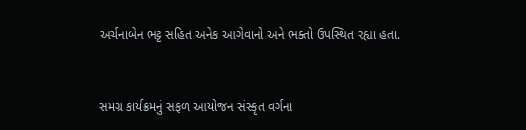અર્ચનાબેન ભટ્ટ સહિત અનેક આગેવાનો અને ભક્તો ઉપસ્થિત રહ્યા હતા.


સમગ્ર કાર્યક્રમનું સફળ આયોજન સંસ્કૃત વર્ગના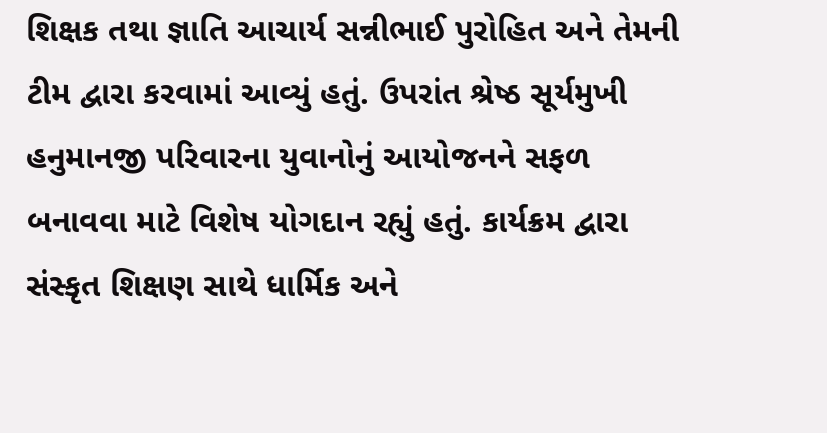શિક્ષક તથા જ્ઞાતિ આચાર્ય સન્નીભાઈ પુરોહિત અને તેમની ટીમ દ્વારા કરવામાં આવ્યું હતું. ઉપરાંત શ્રેષ્ઠ સૂર્યમુખી હનુમાનજી પરિવારના યુવાનોનું આયોજનને સફળ બનાવવા માટે વિશેષ યોગદાન રહ્યું હતું. કાર્યક્રમ દ્વારા સંસ્કૃત શિક્ષણ સાથે ધાર્મિક અને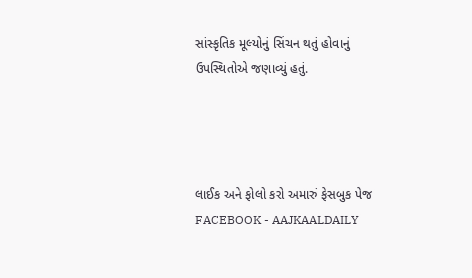સાંસ્કૃતિક મૂલ્યોનું સિંચન થતું હોવાનું ઉપસ્થિતોએ જણાવ્યું હતું.




લાઈક અને ફોલો કરો અમારું ફેસબુક પેજ FACEBOOK - AAJKAALDAILY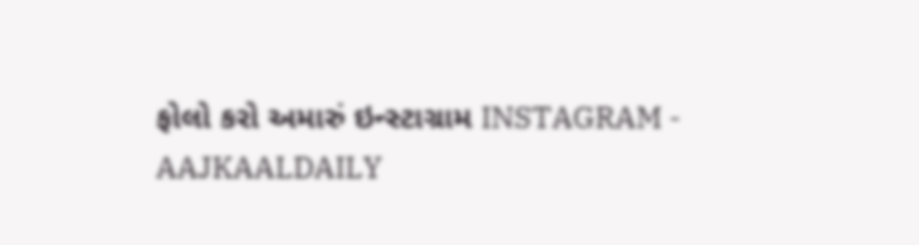ફોલો કરો અમારું ઇન્સ્ટાગ્રામ INSTAGRAM - AAJKAALDAILY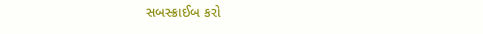સબસ્ક્રાઈબ કરો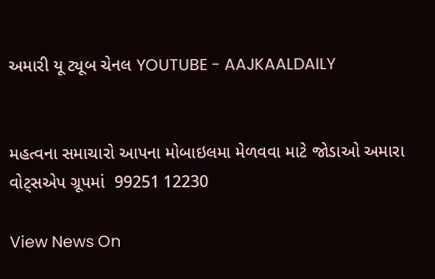અમારી યૂ ટ્યૂબ ચેનલ YOUTUBE - AAJKAALDAILY


મહત્વના સમાચારો આપના મોબાઇલમા મેળવવા માટે જોડાઓ અમારા વોટ્સએપ ગ્રૂપમાં  99251 12230

View News On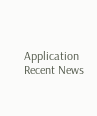Application
Recent News